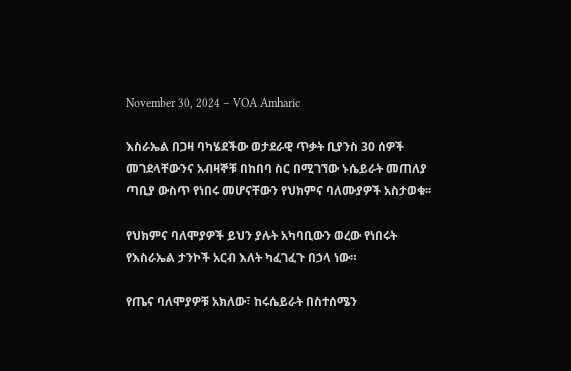November 30, 2024 – VOA Amharic

እስራኤል በጋዛ ባካሄደችው ወታደራዊ ጥቃት ቢያንስ 30 ሰዎች መገደላቸውንና አብዛኞቹ በከበባ ስር በሚገኘው ኑሴይራት መጠለያ ጣቢያ ውስጥ የነበሩ መሆናቸውን የህክምና ባለሙያዎች አስታወቁ፡፡

የህክምና ባለሞያዎች ይህን ያሉት አካባቢውን ወረው የነበሩት የእስራኤል ታንኮች አርብ እለት ካፈገፈጉ በኃላ ነው።

የጤና ባለሞያዎቹ አክለው፣ ከሩሴይራት በስተሰሜን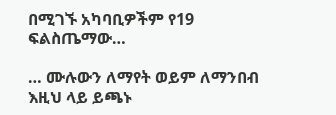በሚገኙ አካባቢዎችም የ19 ፍልስጤማው…

… ሙሉውን ለማየት ወይም ለማንበብ እዚህ ላይ ይጫኑ